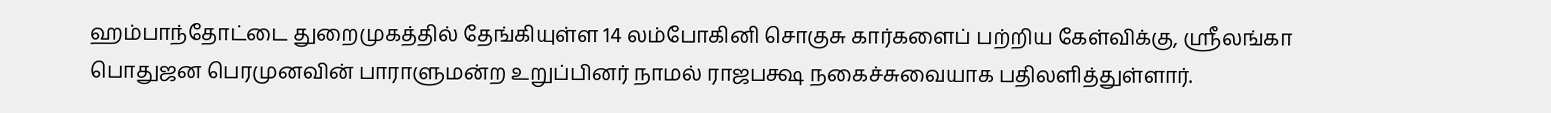ஹம்பாந்தோட்டை துறைமுகத்தில் தேங்கியுள்ள 14 லம்போகினி சொகுசு கார்களைப் பற்றிய கேள்விக்கு, ஸ்ரீலங்கா பொதுஜன பெரமுனவின் பாராளுமன்ற உறுப்பினர் நாமல் ராஜபக்ஷ நகைச்சுவையாக பதிலளித்துள்ளார்.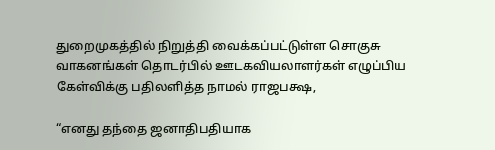துறைமுகத்தில் நிறுத்தி வைக்கப்பட்டுள்ள சொகுசு வாகனங்கள் தொடர்பில் ஊடகவியலாளர்கள் எழுப்பிய கேள்விக்கு பதிலளித்த நாமல் ராஜபக்ஷ,

“எனது தந்தை ஜனாதிபதியாக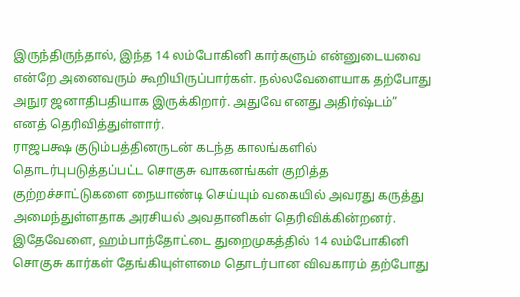இருந்திருந்தால், இந்த 14 லம்போகினி கார்களும் என்னுடையவை என்றே அனைவரும் கூறியிருப்பார்கள். நல்லவேளையாக தற்போது அநுர ஜனாதிபதியாக இருக்கிறார். அதுவே எனது அதிர்ஷ்டம்” எனத் தெரிவித்துள்ளார்.
ராஜபக்ஷ குடும்பத்தினருடன் கடந்த காலங்களில் தொடர்புபடுத்தப்பட்ட சொகுசு வாகனங்கள் குறித்த குற்றச்சாட்டுகளை நையாண்டி செய்யும் வகையில் அவரது கருத்து அமைந்துள்ளதாக அரசியல் அவதானிகள் தெரிவிக்கின்றனர்.
இதேவேளை, ஹம்பாந்தோட்டை துறைமுகத்தில் 14 லம்போகினி சொகுசு கார்கள் தேங்கியுள்ளமை தொடர்பான விவகாரம் தற்போது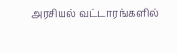அரசியல் வட்டாரங்களில்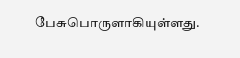பேசுபொருளாகியுள்ளது.